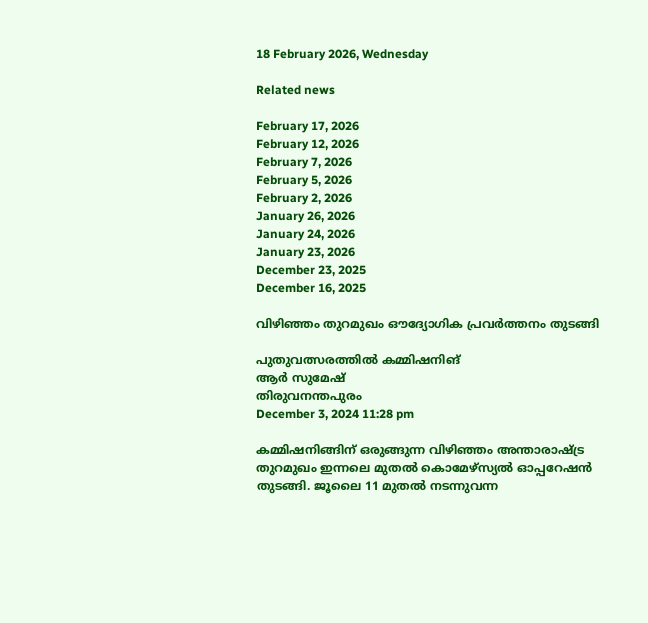18 February 2026, Wednesday

Related news

February 17, 2026
February 12, 2026
February 7, 2026
February 5, 2026
February 2, 2026
January 26, 2026
January 24, 2026
January 23, 2026
December 23, 2025
December 16, 2025

വിഴിഞ്ഞം തുറമുഖം ഔദ്യോഗിക പ്രവര്‍ത്തനം തുടങ്ങി

പുതുവത്സരത്തില്‍ കമ്മിഷനിങ്
ആര്‍ സുമേഷ്
തിരുവനന്തപുരം
December 3, 2024 11:28 pm

കമ്മിഷനിങ്ങിന് ഒരുങ്ങുന്ന വിഴിഞ്ഞം അന്താരാഷ്ട്ര തുറമുഖം ഇന്നലെ മുതല്‍ കൊമേഴ്സ്യൽ ഓപ്പറേഷൻ തുടങ്ങി. ജൂലൈ 11 മുതല്‍ നടന്നുവന്ന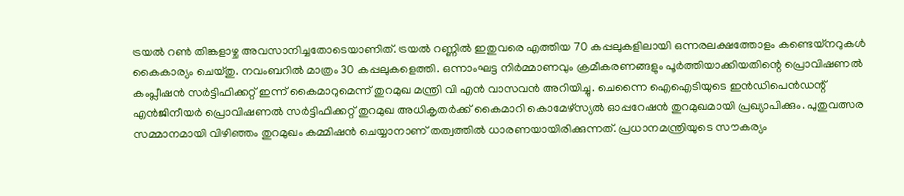ട്രയല്‍ റണ്‍ തിങ്കളാഴ്ച അവസാനിച്ചതോടെയാണിത്. ട്രയൽ റണ്ണിൽ ഇതുവരെ എത്തിയ 70 കപ്പലുകളിലായി ഒന്നരലക്ഷത്തോളം കണ്ടെയ്നറുകൾ കൈകാര്യം ചെയ്തു. നവംബറില്‍ മാത്രം 30 കപ്പലുകളെത്തി. ഒന്നാംഘട്ട നിർമ്മാണവും ക്രമീകരണങ്ങളും പൂർത്തിയാക്കിയതിന്റെ പ്രൊവിഷണൽ കംപ്ലീഷൻ സർട്ടിഫിക്കറ്റ് ഇന്ന് കൈമാറുമെന്ന് തുറമുഖ മന്ത്രി വി എന്‍ വാസവന്‍ അറിയിച്ചു. ചെന്നൈ ഐഐടിയുടെ ഇൻഡിപെൻഡന്റ് എൻജിനീയർ പ്രൊവിഷണൽ സർട്ടിഫിക്കറ്റ് തുറമുഖ അധികൃതർക്ക് കൈമാറി കൊമേഴ്സ്യൽ ഓപ്പറേഷൻ തുറമുഖമായി പ്രഖ്യാപിക്കും. പുതുവത്സര സമ്മാനമായി വിഴിഞ്ഞം തുറമുഖം കമ്മിഷൻ ചെയ്യാനാണ് തത്വത്തില്‍ ധാരണയായിരിക്കുന്നത്. പ്രധാനമന്ത്രിയുടെ സൗകര്യം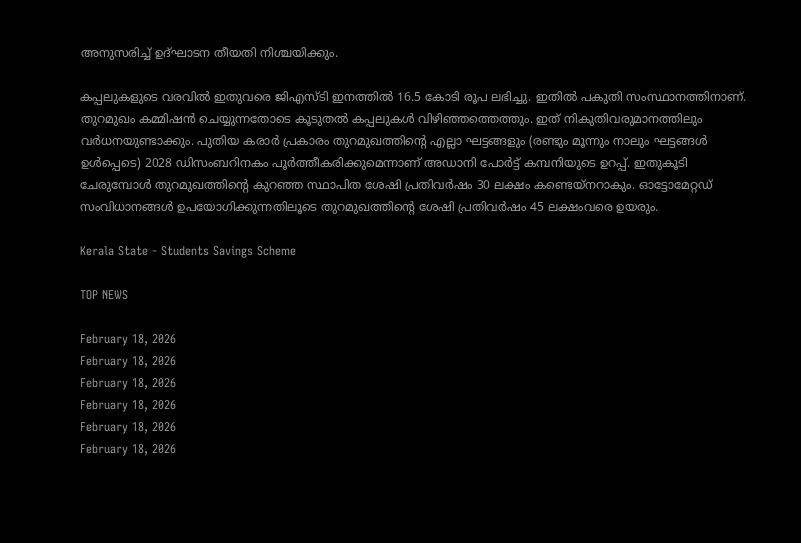അനുസരിച്ച് ഉദ്ഘാടന തീയതി നിശ്ചയിക്കും.

കപ്പലുകളുടെ വരവില്‍ ഇതുവരെ ജിഎസ്‌ടി ഇനത്തില്‍ 16.5 കോടി രൂപ ലഭിച്ചു. ഇതിൽ പകുതി സംസ്ഥാനത്തിനാണ്. തുറമുഖം കമ്മിഷൻ ചെയ്യുന്നതോടെ കൂടുതല്‍ കപ്പലുകള്‍ വിഴിഞ്ഞത്തെത്തും. ഇത് നികുതിവരുമാനത്തിലും വര്‍ധനയുണ്ടാക്കും. പുതിയ കരാർ പ്രകാരം തുറമുഖത്തിന്റെ എല്ലാ ഘട്ടങ്ങളും (രണ്ടും മൂന്നും നാലും ഘട്ടങ്ങൾ ഉൾപ്പെടെ) 2028 ഡിസംബറിനകം പൂർത്തീകരിക്കുമെന്നാണ് അഡാനി പോർട്ട് കമ്പനിയുടെ ഉറപ്പ്. ഇതുകൂടി ചേരുമ്പോൾ തുറമുഖത്തിന്റെ കുറഞ്ഞ സ്ഥാപിത ശേഷി പ്രതിവർഷം 30 ലക്ഷം കണ്ടെയ്നറാകും. ഓട്ടോമേറ്റഡ് സംവിധാനങ്ങൾ ഉപയോഗിക്കുന്നതിലൂടെ തുറമുഖത്തിന്റെ ശേഷി പ്രതിവർഷം 45 ലക്ഷംവരെ ഉയരും.

Kerala State - Students Savings Scheme

TOP NEWS

February 18, 2026
February 18, 2026
February 18, 2026
February 18, 2026
February 18, 2026
February 18, 2026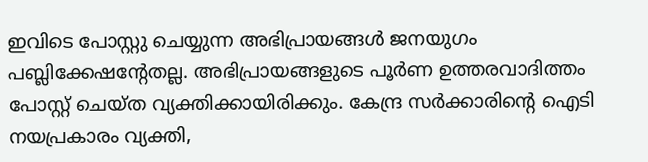ഇവിടെ പോസ്റ്റു ചെയ്യുന്ന അഭിപ്രായങ്ങള്‍ ജനയുഗം പബ്ലിക്കേഷന്റേതല്ല. അഭിപ്രായങ്ങളുടെ പൂര്‍ണ ഉത്തരവാദിത്തം പോസ്റ്റ് ചെയ്ത വ്യക്തിക്കായിരിക്കും. കേന്ദ്ര സര്‍ക്കാരിന്റെ ഐടി നയപ്രകാരം വ്യക്തി,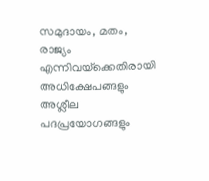സമുദായം, മതം, രാജ്യം എന്നിവയ്‌ക്കെതിരായി അധിക്ഷേപങ്ങളും അശ്ലീല പദപ്രയോഗങ്ങളും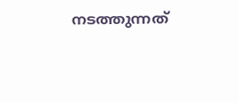നടത്തുന്നത്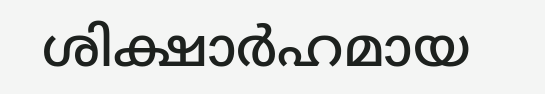ശിക്ഷാര്‍ഹമായ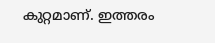കുറ്റമാണ്. ഇത്തരം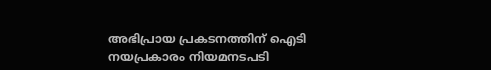അഭിപ്രായ പ്രകടനത്തിന് ഐടി നയപ്രകാരം നിയമനടപടി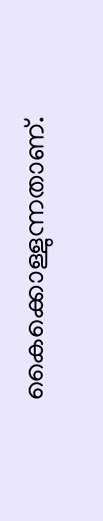കൈക്കൊള്ളുന്നതാണ്.